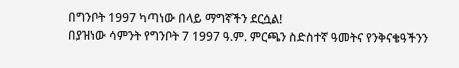በግንቦት 1997 ካጣነው በላይ ማግኛችን ደርሷል!
በያዝነው ሳምንት የግንቦት 7 1997 ዓ.ም. ምርጫን ስድስተኛ ዓመትና የንቅናቄዓችንን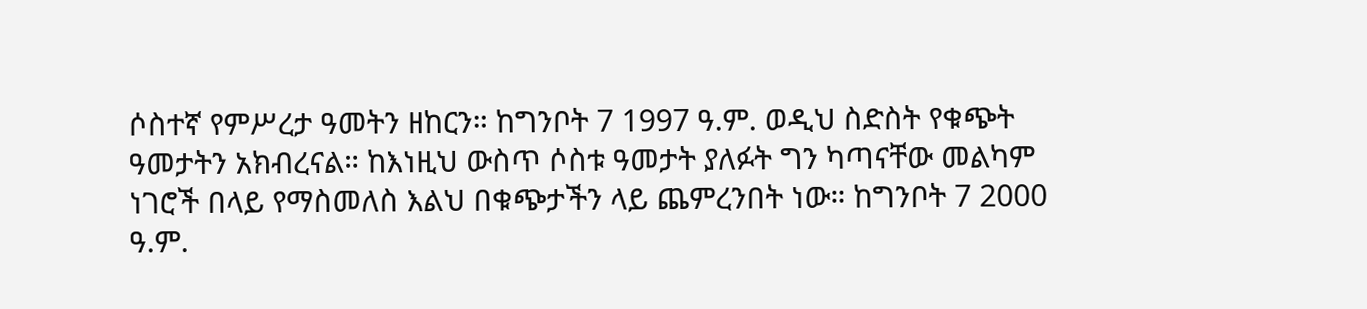ሶስተኛ የምሥረታ ዓመትን ዘከርን። ከግንቦት 7 1997 ዓ.ም. ወዲህ ስድስት የቁጭት ዓመታትን አክብረናል። ከእነዚህ ውስጥ ሶስቱ ዓመታት ያለፉት ግን ካጣናቸው መልካም ነገሮች በላይ የማስመለስ እልህ በቁጭታችን ላይ ጨምረንበት ነው። ከግንቦት 7 2000 ዓ.ም.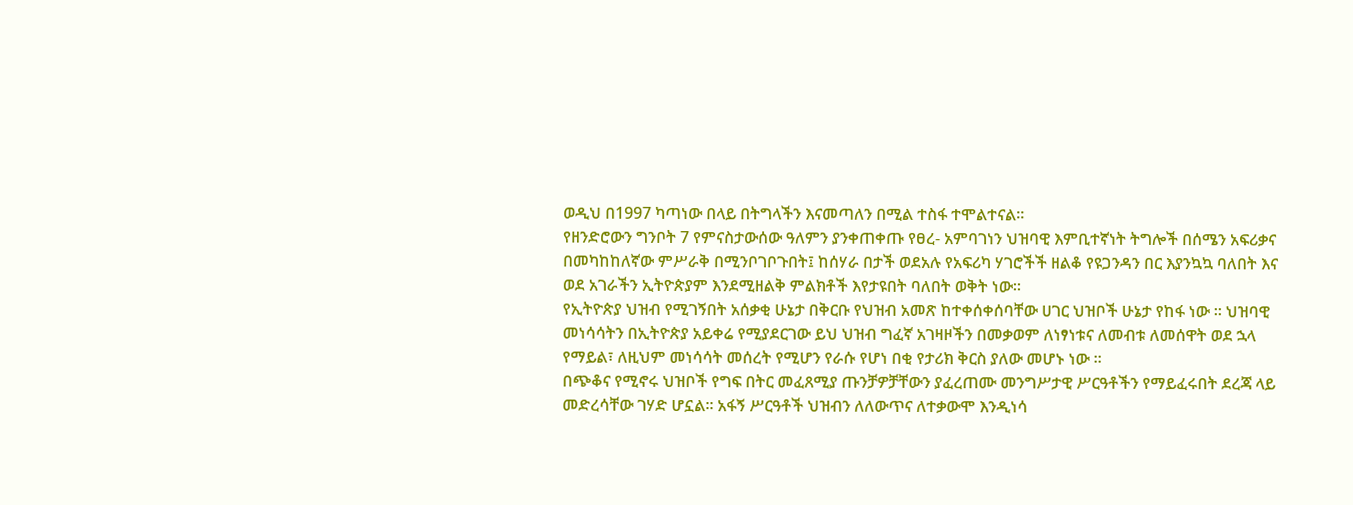ወዲህ በ1997 ካጣነው በላይ በትግላችን እናመጣለን በሚል ተስፋ ተሞልተናል።
የዘንድሮውን ግንቦት 7 የምናስታውሰው ዓለምን ያንቀጠቀጡ የፀረ- አምባገነን ህዝባዊ እምቢተኛነት ትግሎች በሰሜን አፍሪቃና በመካከከለኛው ምሥራቅ በሚንቦገቦጉበት፤ ከሰሃራ በታች ወደአሉ የአፍሪካ ሃገሮችች ዘልቆ የዩጋንዳን በር እያንኳኳ ባለበት እና ወደ አገራችን ኢትዮጵያም እንደሚዘልቅ ምልክቶች እየታዩበት ባለበት ወቅት ነው።
የኢትዮጵያ ህዝብ የሚገኝበት አሰቃቂ ሁኔታ በቅርቡ የህዝብ አመጽ ከተቀሰቀሰባቸው ሀገር ህዝቦች ሁኔታ የከፋ ነው ። ህዝባዊ መነሳሳትን በኢትዮጵያ አይቀሬ የሚያደርገው ይህ ህዝብ ግፈኛ አገዛዞችን በመቃወም ለነፃነቱና ለመብቱ ለመሰዋት ወደ ኋላ የማይል፣ ለዚህም መነሳሳት መሰረት የሚሆን የራሱ የሆነ በቂ የታሪክ ቅርስ ያለው መሆኑ ነው ።
በጭቆና የሚኖሩ ህዝቦች የግፍ በትር መፈጸሚያ ጡንቻዎቻቸውን ያፈረጠሙ መንግሥታዊ ሥርዓቶችን የማይፈሩበት ደረጃ ላይ መድረሳቸው ገሃድ ሆኗል። አፋኝ ሥርዓቶች ህዝብን ለለውጥና ለተቃውሞ እንዲነሳ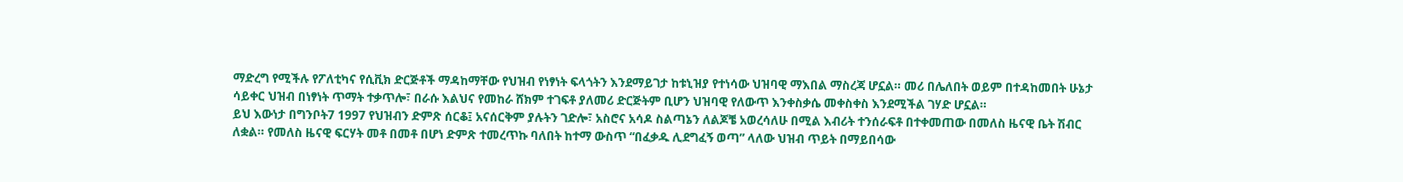ማድረግ የሚችሉ የፖለቲካና የሲቪክ ድርጅቶች ማዳከማቸው የህዝብ የነፃነት ፍላጎትን እንደማይገታ ከቱኒዝያ የተነሳው ህዝባዊ ማእበል ማስረጃ ሆኗል። መሪ በሌለበት ወይም በተዳከመበት ሁኔታ ሳይቀር ህዝብ በነፃነት ጥማት ተቃጥሎ፣ በራሱ እልህና የመከራ ሸክም ተገፍቶ ያለመሪ ድርጅትም ቢሆን ህዝባዊ የለውጥ እንቀስቃሴ መቀስቀስ እንደሚችል ገሃድ ሆኗል።
ይህ እውነታ በግንቦት7 1997 የህዝብን ድምጽ ሰርቆ፤ አናሰርቅም ያሉትን ገድሎ፣ አስሮና አሳዶ ስልጣኔን ለልጆቼ አወረሳለሁ በሚል እብሪት ተንሰራፍቶ በተቀመጠው በመለስ ዜናዊ ቤት ሽብር ለቋል። የመለስ ዜናዊ ፍርሃት መቶ በመቶ በሆነ ድምጽ ተመረጥኩ ባለበት ከተማ ውስጥ “በፈቃዱ ሊደግፈኝ ወጣ” ላለው ህዝብ ጥይት በማይበሳው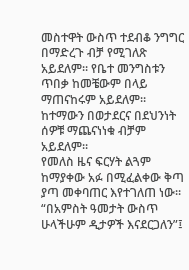መስተዋት ውስጥ ተደብቆ ንግግር በማድረጉ ብቻ የሚገለጽ አይደለም። የቤተ መንግስቱን ጥበቃ ከመቼውም በላይ ማጠናከሩም አይደለም። ከተማውን በወታደርና በደህንነት ሰዎቹ ማጨናነነቁ ብቻም አይደለም።
የመለስ ዜና ፍርሃት ልጓም ከማያቀው አፉ በሚፈልቀው ቅጣ ያጣ መቀባጠር እየተገለጠ ነው።
“በአምስት ዓመታት ውስጥ ሁላችሁም ዲታዎች እናደርጋለን”፤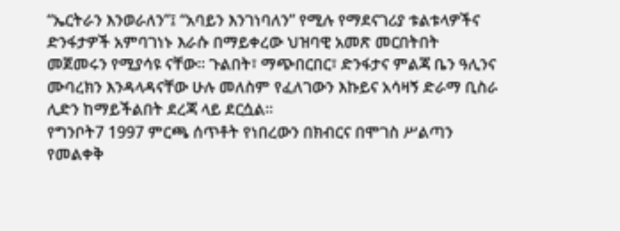“ኤርትራን እንወራለን”፤ “አባይን እንገነባለን” የሚሉ የማደናገሪያ ቱልቱላዎችና ድንፋታዎች አምባገነኑ እራሱ በማይቀረው ህዝባዊ አመጽ መርበትበት መጀመሩን የሚያሳዩ ናቸው። ጉልበት፣ ማጭበርበር፣ ድንፋታና ምልጃ ቤን ዓሊንና ሙባረክን እንዳላዳናቸው ሁሉ መለስም የፈለገውን እኩይና አሳዛኝ ድራማ ቢስራ ሊድን ከማይችልበት ደረጃ ላይ ደርሷል።
የግንቦት7 1997 ምርጫ ሰጥቶት የነበረውን በክብርና በሞገስ ሥልጣን የመልቀቅ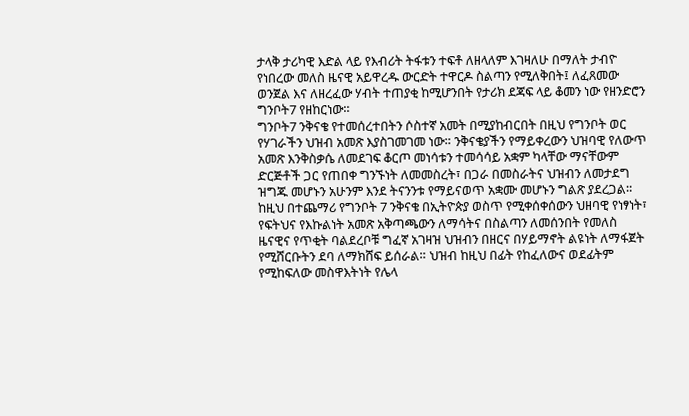ታላቅ ታሪካዊ እድል ላይ የእብሪት ትፋቱን ተፍቶ ለዘላለም እገዛለሁ በማለት ታብዮ የነበረው መለስ ዜናዊ አይዋረዱ ውርድት ተዋርዶ ስልጣን የሚለቅበት፤ ለፈጸመው ወንጀል እና ለዘረፈው ሃብት ተጠያቂ ከሚሆንበት የታሪክ ደጃፍ ላይ ቆመን ነው የዘንድሮን ግንቦት7 የዘከርነው።
ግንቦት7 ንቅናቄ የተመሰረተበትን ሶስተኛ አመት በሚያከብርበት በዚህ የግንቦት ወር የሃገራችን ህዝብ አመጽ እያስገመገመ ነው። ንቅናቄያችን የማይቀረውን ህዝባዊ የለውጥ አመጽ እንቅስቃሴ ለመደገፍ ቆርጦ መነሳቱን ተመሳሳይ አቋም ካላቸው ማናቸውም ድርጅቶች ጋር የጠበቀ ግንኙነት ለመመስረት፣ በጋራ በመስራትና ህዝብን ለመታደግ ዝግጁ መሆኑን አሁንም እንደ ትናንንቱ የማይናወጥ አቋሙ መሆኑን ግልጽ ያደረጋል።
ከዚህ በተጨማሪ የግንቦት 7 ንቅናቄ በኢትዮጵያ ወስጥ የሚቀሰቀሰውን ህዘባዊ የነፃነት፣ የፍትህና የእኩልነት አመጽ አቅጣጫውን ለማሳትና በስልጣን ለመሰንበት የመለስ ዜናዊና የጥቂት ባልደረቦቹ ግፈኛ አገዛዝ ህዝብን በዘርና በሃይማኖት ልዩነት ለማፋጀት የሚሸርቡትን ደባ ለማክሸፍ ይሰራል። ህዝብ ከዚህ በፊት የከፈለውና ወደፊትም የሚከፍለው መስዋእትነት የሌላ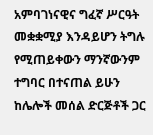አምባገነናዊና ግፈኛ ሥርዓት መቋቋሚያ እንዳይሆን ትግሉ የሚጠይቀውን ማንኛውንም ተግባር በተናጠል ይሁን ከሌሎች መሰል ድርጅቶች ጋር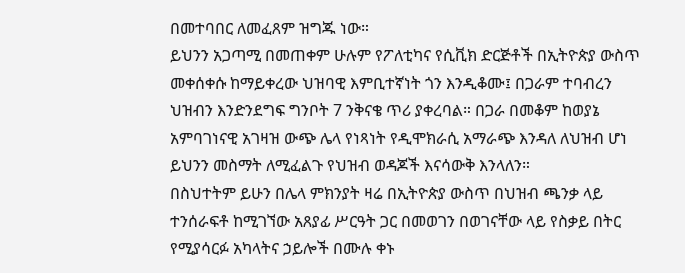በመተባበር ለመፈጸም ዝግጁ ነው።
ይህንን አጋጣሚ በመጠቀም ሁሉም የፖለቲካና የሲቪክ ድርጅቶች በኢትዮጵያ ውስጥ መቀሰቀሱ ከማይቀረው ህዝባዊ እምቢተኛነት ጎን እንዲቆሙ፤ በጋራም ተባብረን ህዝብን እንድንደግፍ ግንቦት 7 ንቅናቄ ጥሪ ያቀረባል። በጋራ በመቆም ከወያኔ አምባገነናዊ አገዛዝ ውጭ ሌላ የነጻነት የዲሞክራሲ አማራጭ እንዳለ ለህዝብ ሆነ ይህንን መስማት ለሚፈልጉ የህዝብ ወዳጆች እናሳውቅ እንላለን።
በስህተትም ይሁን በሌላ ምክንያት ዛሬ በኢትዮጵያ ውስጥ በህዝብ ጫንቃ ላይ ተንሰራፍቶ ከሚገኘው አጸያፊ ሥርዓት ጋር በመወገን በወገናቸው ላይ የስቃይ በትር የሚያሳርፉ አካላትና ኃይሎች በሙሉ ቀኑ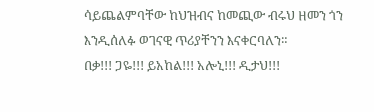ሳይጨልምባቸው ከህዝብና ከመጪው ብሩህ ዘመን ጎን እንዲሰለፉ ወገናዊ ጥሪያቸንን እናቀርባለን።
በቃ!!! ጋዬ!!! ይአከል!!! አሎኒ!!! ዲታህ!!!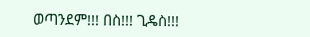ወጣንደም!!! በስ!!! ጊዴስ!!!